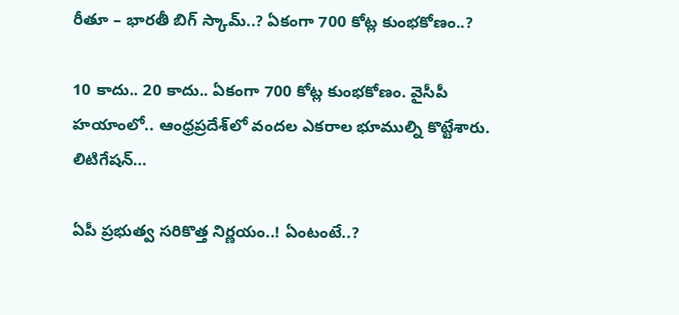రీతూ – భారతీ బిగ్ స్కామ్..? ఏకంగా 700 కోట్ల కుంభకోణం..?

10 కాదు.. 20 కాదు.. ఏకంగా 700 కోట్ల కుంభకోణం. వైసీపీ హయాంలో.. ఆంధ్రప్రదేశ్‌లో వందల ఎకరాల భూముల్ని కొట్టేశారు. లిటిగేషన్…

ఏపీ ప్రభుత్వ సరికొత్త నిర్ణయం..! ఏంటంటే..?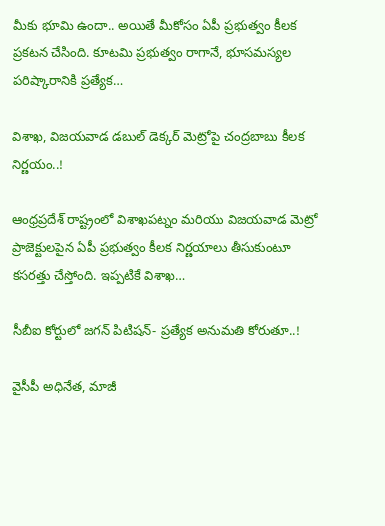మీకు భూమి ఉందా.. అయితే మీకోసం ఏపీ ప్రభుత్వం కీలక ప్రకటన చేసింది. కూటమి ప్రభుత్వం రాగానే, భూసమస్యల పరిష్కారానికి ప్రత్యేక…

విశాఖ, విజయవాడ డబుల్ డెక్కర్ మెట్రోపై చంద్రబాబు కీలక నిర్ణయం..!

ఆంధ్రప్రదేశ్ రాష్ట్రంలో విశాఖపట్నం మరియు విజయవాడ మెట్రో ప్రాజెక్టులపైన ఏపీ ప్రభుత్వం కీలక నిర్ణయాలు తీసుకుంటూ కసరత్తు చేస్తోంది. ఇప్పటికే విశాఖ…

సీబీఐ కోర్టులో జగన్ పిటిషన్- ప్రత్యేక అనుమతి కోరుతూ..!

వైసీపీ అధినేత, మాజీ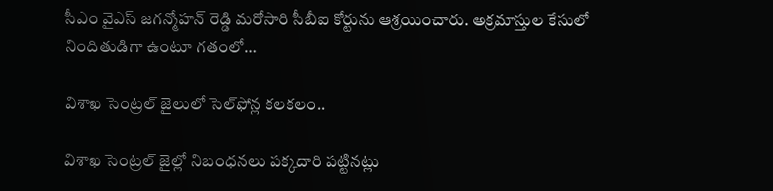సీఎం వైఎస్ జగన్మోహన్ రెడ్డి మరోసారి సీబీఐ కోర్టును ఆశ్రయించారు. అక్రమాస్తుల కేసులో నిందితుడిగా ఉంటూ గతంలో…

విశాఖ సెంట్రల్ జైలులో సెల్‌ఫోన్ల కలకలం..

విశాఖ సెంట్రల్ జైల్లో నిబంధనలు పక్కదారి పట్టినట్లు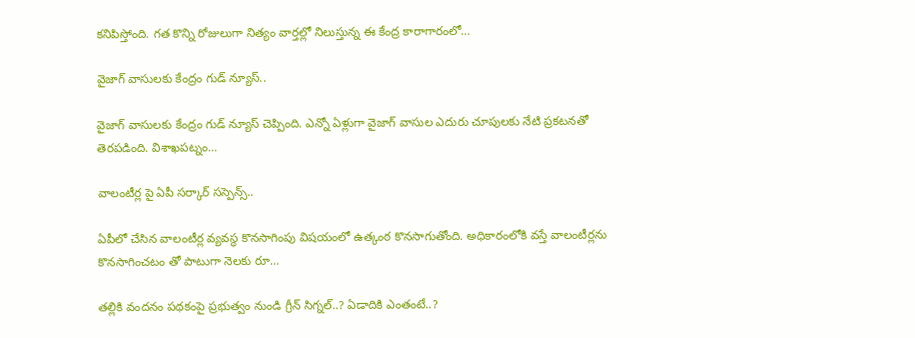కనిపిస్తోంది. గత కొన్ని రోజులుగా నిత్యం వార్తల్లో నిలుస్తున్న ఈ కేంద్ర కారాగారంలో…

వైజాగ్ వాసులకు కేంద్రం గుడ్ న్యూస్..

వైజాగ్ వాసులకు కేంద్రం గుడ్ న్యూస్ చెప్పింది. ఎన్నో ఏళ్లుగా వైజాగ్ వాసుల ఎదురు చూపులకు నేటి ప్రకటనతో తెరపడింది. విశాఖపట్నం…

వాలంటీర్ల పై ఏపీ సర్కార్ సస్పెన్స్..

ఏపీలో చేసిన వాలంటీర్ల వ్యవస్థ కొనసాగింపు విషయంలో ఉత్కంఠ కొనసాగుతోంది. అధికారంలోకి వస్తే వాలంటీర్లను కొనసాగించటం తో పాటుగా నెలకు రూ…

తల్లికి వందనం పథకంపై ప్రభుత్వం నుండి గ్రీన్ సిగ్నల్..? ఏడాదికి ఎంతంటే..?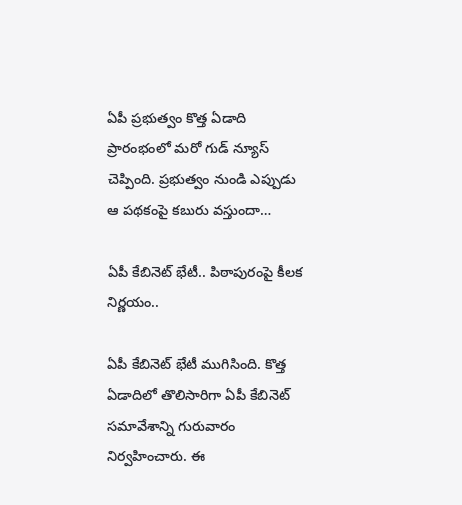ఏపీ ప్రభుత్వం కొత్త ఏడాది ప్రారంభంలో మరో గుడ్ న్యూస్ చెప్పింది. ప్రభుత్వం నుండి ఎప్పుడు ఆ పథకంపై కబురు వస్తుందా…

ఏపీ కేబినెట్ భేటీ.. పిఠాపురంపై కీలక నిర్ణయం..

ఏపీ కేబినెట్ భేటీ ముగిసింది. కొత్త ఏడాదిలో తొలిసారిగా ఏపీ కేబినెట్ సమావేశాన్ని గురువారం నిర్వహించారు. ఈ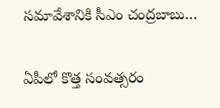సమావేశానికి సీఎం చంద్రబాబు…

ఏపీలో కొత్త సంవత్సరం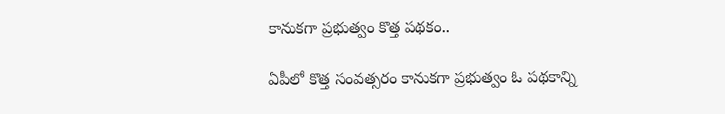కానుకగా ప్రభుత్వం కొత్త పథకం..

ఏపీలో కొత్త సంవత్సరం కానుకగా ప్రభుత్వం ఓ పథకాన్ని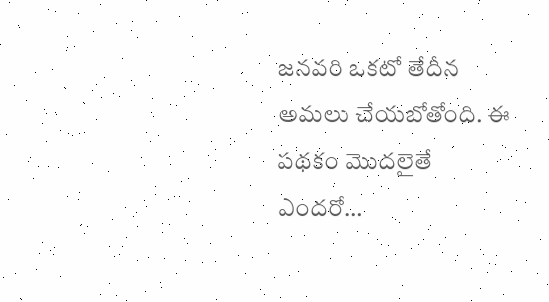జనవరి ఒకటో తేదీన అమలు చేయబోతోంది. ఈ పథకం మొదలైతే ఎందరో…